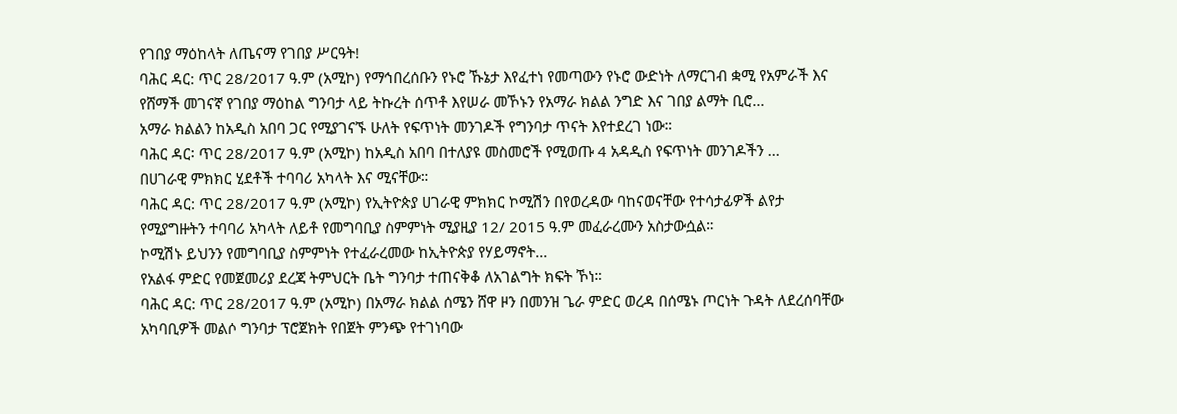የገበያ ማዕከላት ለጤናማ የገበያ ሥርዓት!
ባሕር ዳር: ጥር 28/2017 ዓ.ም (አሚኮ) የማኅበረሰቡን የኑሮ ኹኔታ እየፈተነ የመጣውን የኑሮ ውድነት ለማርገብ ቋሚ የአምራች እና የሸማች መገናኛ የገበያ ማዕከል ግንባታ ላይ ትኩረት ሰጥቶ እየሠራ መኾኑን የአማራ ክልል ንግድ እና ገበያ ልማት ቢሮ...
አማራ ክልልን ከአዲስ አበባ ጋር የሚያገናኙ ሁለት የፍጥነት መንገዶች የግንባታ ጥናት እየተደረገ ነው።
ባሕር ዳር፡ ጥር 28/2017 ዓ.ም (አሚኮ) ከአዲስ አበባ በተለያዩ መስመሮች የሚወጡ 4 አዳዲስ የፍጥነት መንገዶችን ...
በሀገራዊ ምክክር ሂደቶች ተባባሪ አካላት እና ሚናቸው።
ባሕር ዳር: ጥር 28/2017 ዓ.ም (አሚኮ) የኢትዮጵያ ሀገራዊ ምክክር ኮሚሽን በየወረዳው ባከናወናቸው የተሳታፊዎች ልየታ የሚያግዙትን ተባባሪ አካላት ለይቶ የመግባቢያ ስምምነት ሚያዚያ 12/ 2015 ዓ.ም መፈራረሙን አስታውሷል።
ኮሚሽኑ ይህንን የመግባቢያ ስምምነት የተፈራረመው ከኢትዮጵያ የሃይማኖት...
የአልፋ ምድር የመጀመሪያ ደረጃ ትምህርት ቤት ግንባታ ተጠናቅቆ ለአገልግት ክፍት ኾነ።
ባሕር ዳር: ጥር 28/2017 ዓ.ም (አሚኮ) በአማራ ክልል ሰሜን ሸዋ ዞን በመንዝ ጌራ ምድር ወረዳ በሰሜኑ ጦርነት ጉዳት ለደረሰባቸው አካባቢዎች መልሶ ግንባታ ፕሮጀክት የበጀት ምንጭ የተገነባው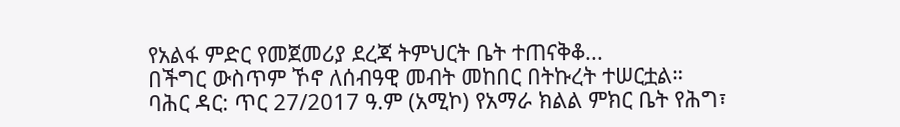የአልፋ ምድር የመጀመሪያ ደረጃ ትምህርት ቤት ተጠናቅቆ...
በችግር ውስጥም ኾኖ ለሰብዓዊ መብት መከበር በትኩረት ተሠርቷል።
ባሕር ዳር: ጥር 27/2017 ዓ.ም (አሚኮ) የአማራ ክልል ምክር ቤት የሕግ፣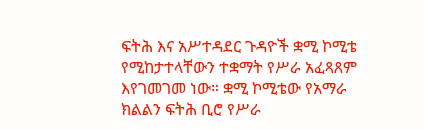ፍትሕ እና አሥተዳደር ጉዳዮች ቋሚ ኮሚቴ የሚከታተላቸውን ተቋማት የሥራ አፈጻጸም እየገመገመ ነው። ቋሚ ኮሚቴው የአማራ ክልልን ፍትሕ ቢሮ የሥራ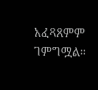አፈጻጸምም ገምግሟል።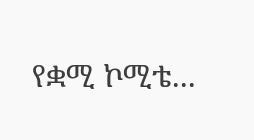የቋሚ ኮሚቴ...